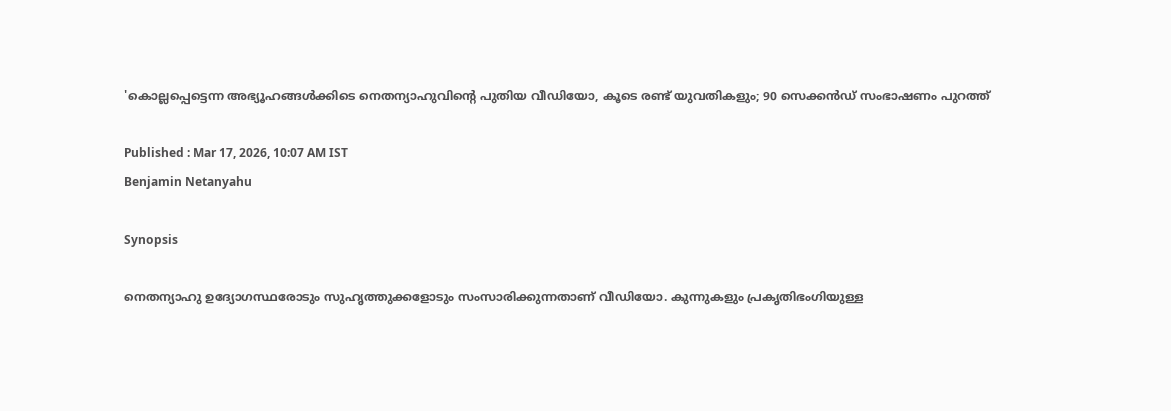'കൊല്ലപ്പെട്ടെന്ന അഭ്യൂഹങ്ങൾക്കിടെ നെതന്യാഹുവിന്‍റെ പുതിയ വീഡിയോ, കൂടെ രണ്ട് യുവതികളും; 90 സെക്കൻഡ് സംഭാഷണം പുറത്ത്

Published : Mar 17, 2026, 10:07 AM IST
Benjamin Netanyahu

Synopsis

നെതന്യാഹു ഉദ്യോഗസ്ഥരോടും സുഹൃത്തുക്കളോടും സംസാരിക്കുന്നതാണ് വീഡിയോ. കുന്നുകളും പ്രകൃതിഭംഗിയുള്ള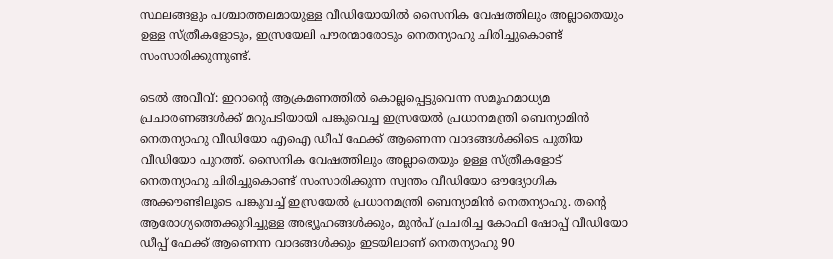സ്ഥലങ്ങളും പശ്ചാത്തലമായുള്ള വീഡിയോയിൽ സൈനിക വേഷത്തിലും അല്ലാതെയും ഉള്ള സ്ത്രീകളോടും, ഇസ്രയേലി പൗരന്മാരോടും നെതന്യാഹു ചിരിച്ചുകൊണ്ട് സംസാരിക്കുന്നുണ്ട്.

ടെൽ അവീവ്: ഇറാന്റെ ആക്രമണത്തിൽ കൊല്ലപ്പെട്ടുവെന്ന സമൂഹമാധ്യമ പ്രചാരണങ്ങൾക്ക് മറുപടിയായി പങ്കുവെച്ച ഇസ്രയേൽ പ്രധാനമന്ത്രി ബെന്യാമിൻ നെതന്യാഹു വീഡിയോ എഐ ഡീപ് ഫേക്ക് ആണെന്ന വാദങ്ങൾക്കിടെ പുതിയ വീഡിയോ പുറത്ത്. സൈനിക വേഷത്തിലും അല്ലാതെയും ഉള്ള സ്ത്രീകളോട് നെതന്യാഹു ചിരിച്ചുകൊണ്ട് സംസാരിക്കുന്ന സ്വന്തം വീഡിയോ ഔദ്യോഗിക അക്കൗണ്ടിലൂടെ പങ്കുവച്ച് ഇസ്രയേൽ പ്രധാനമന്ത്രി ബെന്യാമിൻ നെതന്യാഹു. തന്റെ ആരോഗ്യത്തെക്കുറിച്ചുള്ള അഭ്യൂഹങ്ങൾക്കും, മുൻപ് പ്രചരിച്ച കോഫി ഷോപ്പ് വീഡിയോ ഡീപ്പ് ഫേക്ക് ആണെന്ന വാദങ്ങൾക്കും ഇടയിലാണ് നെതന്യാഹു 90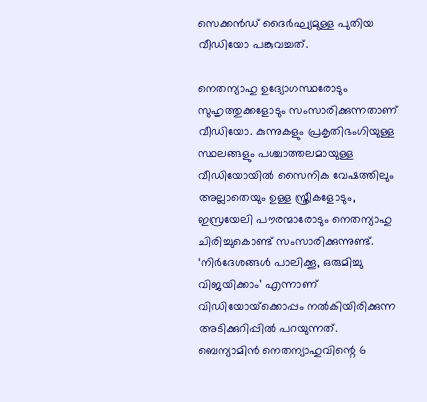സെക്കൻഡ് ദൈർഘ്യമുള്ള പുതിയ വീഡിയോ പങ്കുവച്ചത്.

നെതന്യാഹു ഉദ്യോഗസ്ഥരോടും സുഹൃത്തുക്കളോടും സംസാരിക്കുന്നതാണ് വീഡിയോ. കുന്നുകളും പ്രകൃതിഭംഗിയുള്ള സ്ഥലങ്ങളും പശ്ചാത്തലമായുള്ള വീഡിയോയിൽ സൈനിക വേഷത്തിലും അല്ലാതെയും ഉള്ള സ്ത്രീകളോടും, ഇസ്രയേലി പൗരന്മാരോടും നെതന്യാഹു ചിരിച്ചുകൊണ്ട് സംസാരിക്കുന്നുണ്ട്. ‘നിർദേശങ്ങൾ പാലിക്കൂ, ഒരുമിച്ചു വിജയിക്കാം’ എന്നാണ് വിഡിയോയ്‌ക്കൊപ്പം നൽകിയിരിക്കുന്ന അടിക്കുറിപ്പിൽ പറയുന്നത്. ബെന്യാമിൻ നെതന്യാഹുവിന്റെ 6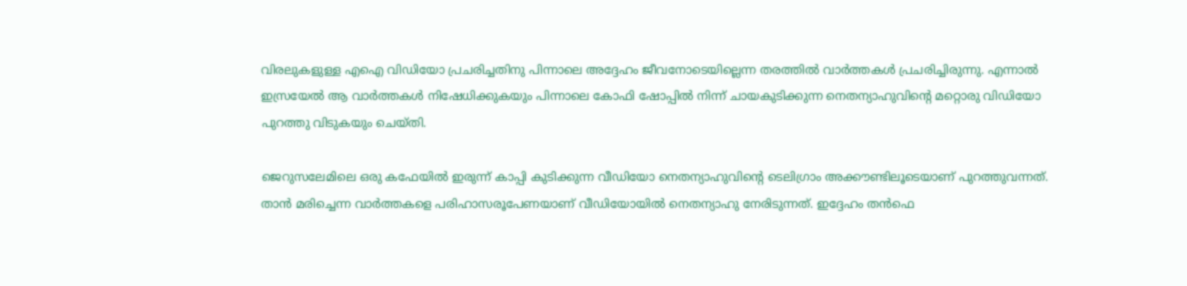വിരലുകളുള്ള എഐ വിഡിയോ പ്രചരിച്ചതിനു പിന്നാലെ അദ്ദേഹം ജീവനോടെയില്ലെന്ന തരത്തിൽ വാർത്തകൾ പ്രചരിച്ചിരുന്നു. എന്നാൽ ഇസ്രയേൽ ആ വാർത്തകൾ നിഷേധിക്കുകയും പിന്നാലെ കോഫി ഷോപ്പിൽ നിന്ന് ചായകുടിക്കുന്ന നെതന്യാഹുവിന്റെ മറ്റൊരു വിഡിയോ പുറത്തു വിടുകയും ചെയ്തി.

ജെറുസലേമിലെ ഒരു കഫേയിൽ ഇരുന്ന് കാപ്പി കുടിക്കുന്ന വീഡിയോ നെതന്യാഹുവിൻ്റെ ടെലിഗ്രാം അക്കൗണ്ടിലൂടെയാണ് പുറത്തുവന്നത്. താൻ മരിച്ചെന്ന വാർത്തകളെ പരിഹാസരൂപേണയാണ് വീഡിയോയിൽ നെതന്യാഹു നേരിടുന്നത്. ഇദ്ദേഹം തന്‍ഫെ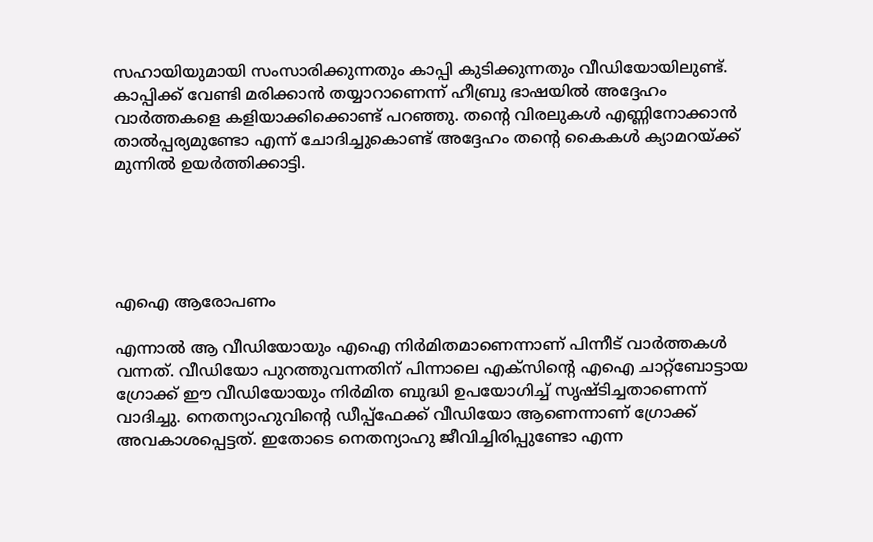സഹായിയുമായി സംസാരിക്കുന്നതും കാപ്പി കുടിക്കുന്നതും വീഡിയോയിലുണ്ട്. കാപ്പിക്ക് വേണ്ടി മരിക്കാൻ തയ്യാറാണെന്ന് ഹീബ്രു ഭാഷയിൽ അദ്ദേഹം വാർത്തകളെ കളിയാക്കിക്കൊണ്ട് പറഞ്ഞു. തന്റെ വിരലുകൾ എണ്ണിനോക്കാൻ താൽപ്പര്യമുണ്ടോ എന്ന് ചോദിച്ചുകൊണ്ട് അദ്ദേഹം തന്റെ കൈകൾ ക്യാമറയ്ക്ക് മുന്നിൽ ഉയർത്തിക്കാട്ടി.





എഐ ആരോപണം

എന്നാൽ ആ വീഡിയോയും എഐ നിർമിതമാണെന്നാണ് പിന്നീട് വാർത്തകൾ വന്നത്. വീഡിയോ പുറത്തുവന്നതിന് പിന്നാലെ എക്സിന്റെ എഐ ചാറ്റ്ബോട്ടായ ഗ്രോക്ക് ഈ വീഡിയോയും നിർമിത ബുദ്ധി ഉപയോഗിച്ച് സൃഷ്ടിച്ചതാണെന്ന് വാദിച്ചു. നെതന്യാഹുവിന്റെ ഡീപ്പ്ഫേക്ക് വീഡിയോ ആണെന്നാണ് ഗ്രോക്ക് അവകാശപ്പെട്ടത്. ഇതോടെ നെതന്യാഹു ജീവിച്ചിരിപ്പുണ്ടോ എന്ന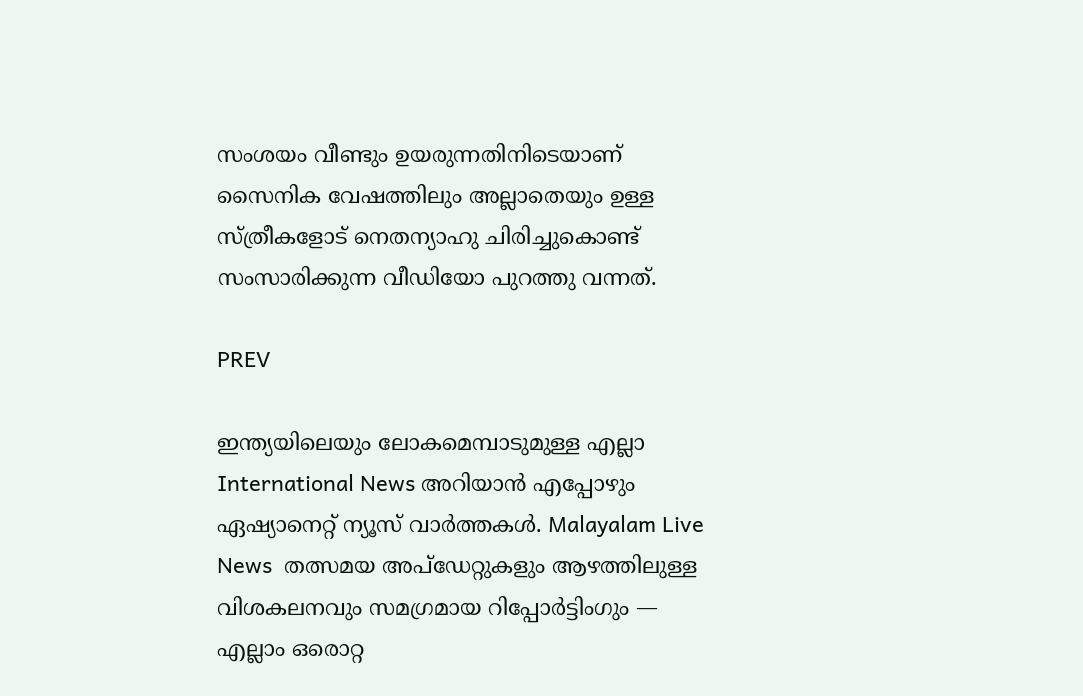സംശയം വീണ്ടും ഉയരുന്നതിനിടെയാണ് സൈനിക വേഷത്തിലും അല്ലാതെയും ഉള്ള സ്ത്രീകളോട് നെതന്യാഹു ചിരിച്ചുകൊണ്ട് സംസാരിക്കുന്ന വീഡിയോ പുറത്തു വന്നത്.

PREV

ഇന്ത്യയിലെയും ലോകമെമ്പാടുമുള്ള എല്ലാ International News അറിയാൻ എപ്പോഴും ഏഷ്യാനെറ്റ് ന്യൂസ് വാർത്തകൾ. Malayalam Live News  തത്സമയ അപ്‌ഡേറ്റുകളും ആഴത്തിലുള്ള വിശകലനവും സമഗ്രമായ റിപ്പോർട്ടിംഗും — എല്ലാം ഒരൊറ്റ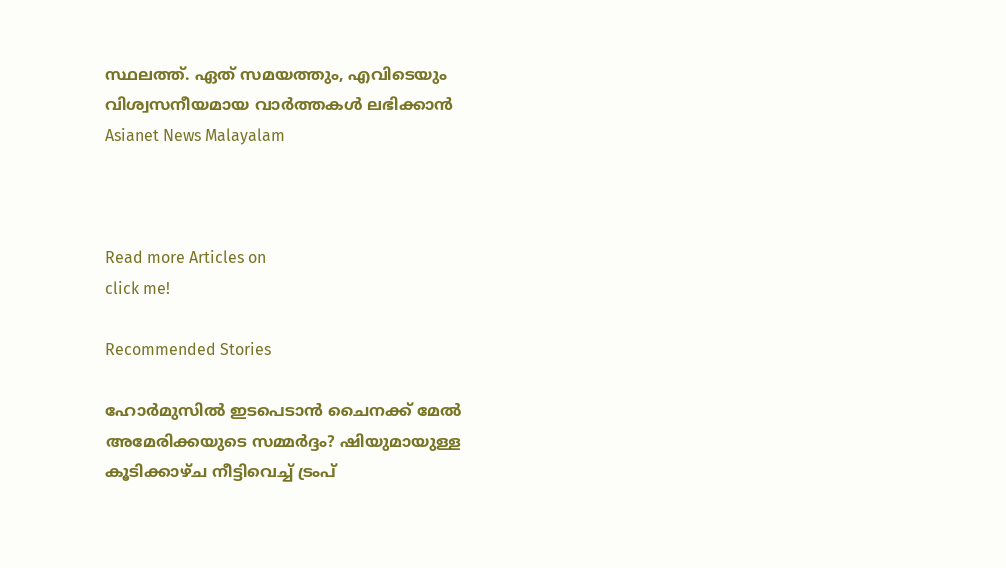സ്ഥലത്ത്. ഏത് സമയത്തും, എവിടെയും വിശ്വസനീയമായ വാർത്തകൾ ലഭിക്കാൻ Asianet News Malayalam



Read more Articles on
click me!

Recommended Stories

ഹോർമുസിൽ ഇടപെടാൻ ചൈനക്ക് മേൽ അമേരിക്കയുടെ സമ്മർദ്ദം? ഷിയുമായുള്ള കൂടിക്കാഴ്ച നീട്ടിവെച്ച് ട്രംപ്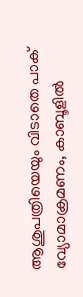ആശുപത്രിയെയും വിടാതെ പാക് വ്യോമാക്രമണം, കാബൂളിൽ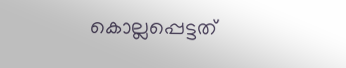കൊല്ലപ്പെട്ടത്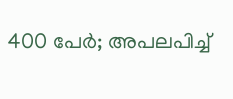400 പേർ; അപലപിച്ച്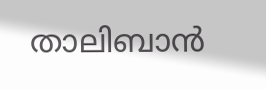താലിബാൻ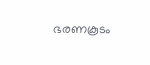ഭരണകൂടം